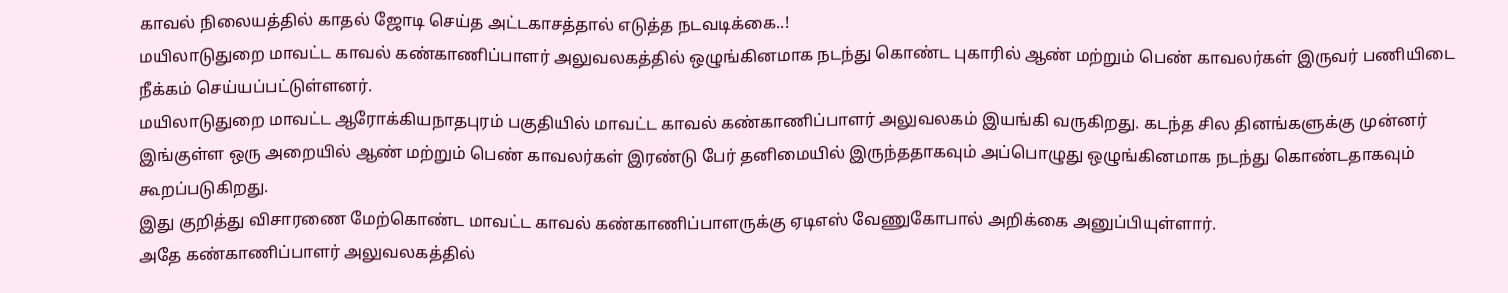காவல் நிலையத்தில் காதல் ஜோடி செய்த அட்டகாசத்தால் எடுத்த நடவடிக்கை..!
மயிலாடுதுறை மாவட்ட காவல் கண்காணிப்பாளர் அலுவலகத்தில் ஒழுங்கினமாக நடந்து கொண்ட புகாரில் ஆண் மற்றும் பெண் காவலர்கள் இருவர் பணியிடை நீக்கம் செய்யப்பட்டுள்ளனர்.
மயிலாடுதுறை மாவட்ட ஆரோக்கியநாதபுரம் பகுதியில் மாவட்ட காவல் கண்காணிப்பாளர் அலுவலகம் இயங்கி வருகிறது. கடந்த சில தினங்களுக்கு முன்னர் இங்குள்ள ஒரு அறையில் ஆண் மற்றும் பெண் காவலர்கள் இரண்டு பேர் தனிமையில் இருந்ததாகவும் அப்பொழுது ஒழுங்கினமாக நடந்து கொண்டதாகவும் கூறப்படுகிறது.
இது குறித்து விசாரணை மேற்கொண்ட மாவட்ட காவல் கண்காணிப்பாளருக்கு ஏடிஎஸ் வேணுகோபால் அறிக்கை அனுப்பியுள்ளார்.
அதே கண்காணிப்பாளர் அலுவலகத்தில்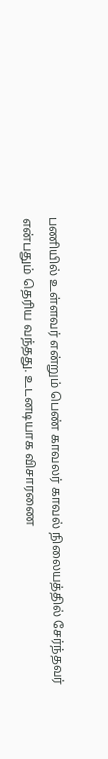பணியில் உள்ளவர் என்றும் பெண் காவலர் காவல் நிலையத்தில் சேர்ந்தவர் என்பதும் தெரிய வந்தது. உடனடியாக விசாரணை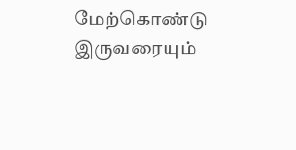மேற்கொண்டு இருவரையும்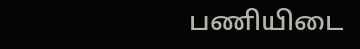பணியிடை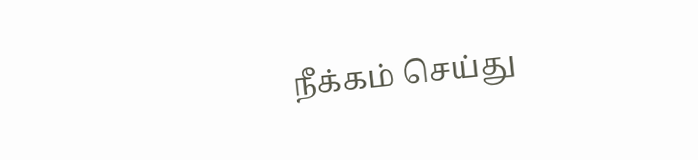நீக்கம் செய்து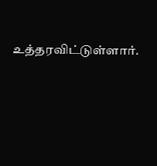உத்தரவிட்டுள்ளார்.